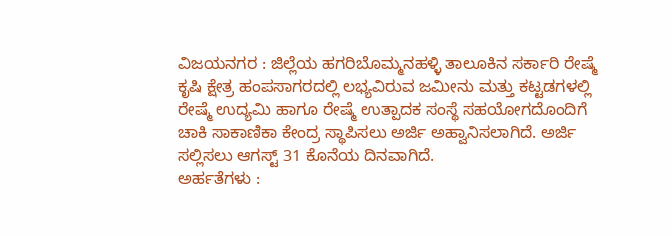ವಿಜಯನಗರ : ಜಿಲ್ಲೆಯ ಹಗರಿಬೊಮ್ಮನಹಳ್ಳಿ ತಾಲೂಕಿನ ಸರ್ಕಾರಿ ರೇಷ್ಮೆ ಕೃಷಿ ಕ್ಷೇತ್ರ ಹಂಪಸಾಗರದಲ್ಲಿ ಲಭ್ಯವಿರುವ ಜಮೀನು ಮತ್ತು ಕಟ್ಟಡಗಳಲ್ಲಿ ರೇಷ್ಮೆ ಉದ್ಯಮಿ ಹಾಗೂ ರೇಷ್ಮೆ ಉತ್ಪಾದಕ ಸಂಸ್ಥೆ ಸಹಯೋಗದೊಂದಿಗೆ ಚಾಕಿ ಸಾಕಾಣಿಕಾ ಕೇಂದ್ರ ಸ್ಥಾಪಿಸಲು ಅರ್ಜಿ ಅಹ್ವಾನಿಸಲಾಗಿದೆ. ಅರ್ಜಿ ಸಲ್ಲಿಸಲು ಆಗಸ್ಟ್ 31 ಕೊನೆಯ ದಿನವಾಗಿದೆ.
ಅರ್ಹತೆಗಳು :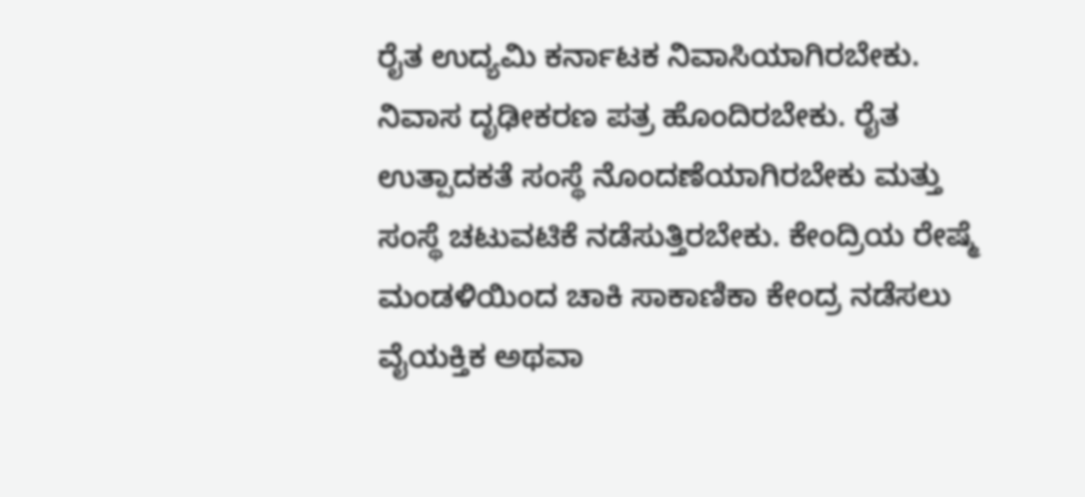ರೈತ ಉದ್ಯಮಿ ಕರ್ನಾಟಕ ನಿವಾಸಿಯಾಗಿರಬೇಕು. ನಿವಾಸ ದೃಢೀಕರಣ ಪತ್ರ ಹೊಂದಿರಬೇಕು. ರೈತ ಉತ್ಪಾದಕತೆ ಸಂಸ್ಥೆ ನೊಂದಣೆಯಾಗಿರಬೇಕು ಮತ್ತು ಸಂಸ್ಥೆ ಚಟುವಟಿಕೆ ನಡೆಸುತ್ತಿರಬೇಕು. ಕೇಂದ್ರಿಯ ರೇಷ್ಮೆ ಮಂಡಳಿಯಿಂದ ಚಾಕಿ ಸಾಕಾಣಿಕಾ ಕೇಂದ್ರ ನಡೆಸಲು ವೈಯಕ್ತಿಕ ಅಥವಾ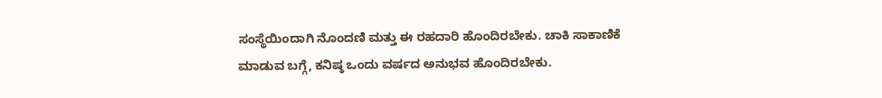ಸಂಸ್ಥೆಯಿಂದಾಗಿ ನೊಂದಣಿ ಮತ್ತು ಈ ರಹದಾರಿ ಹೊಂದಿರಬೇಕು. ಚಾಕಿ ಸಾಕಾಣಿಕೆ ಮಾಡುವ ಬಗ್ಗೆ, ಕನಿಷ್ಠ ಒಂದು ವರ್ಷದ ಅನುಭವ ಹೊಂದಿರಬೇಕು.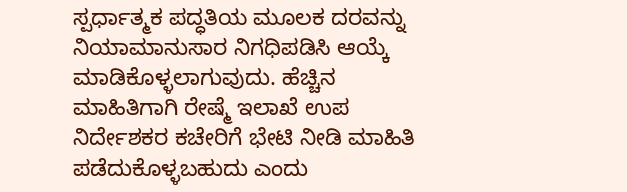ಸ್ಪರ್ಧಾತ್ಮಕ ಪದ್ಧತಿಯ ಮೂಲಕ ದರವನ್ನು ನಿಯಾಮಾನುಸಾರ ನಿಗಧಿಪಡಿಸಿ ಆಯ್ಕೆ ಮಾಡಿಕೊಳ್ಳಲಾಗುವುದು. ಹೆಚ್ಚಿನ ಮಾಹಿತಿಗಾಗಿ ರೇಷ್ಮೆ ಇಲಾಖೆ ಉಪ ನಿರ್ದೇಶಕರ ಕಚೇರಿಗೆ ಭೇಟಿ ನೀಡಿ ಮಾಹಿತಿ ಪಡೆದುಕೊಳ್ಳಬಹುದು ಎಂದು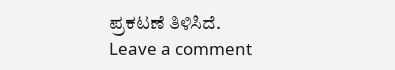ಪ್ರಕಟಣೆ ತಿಳಿಸಿದೆ.
Leave a comment